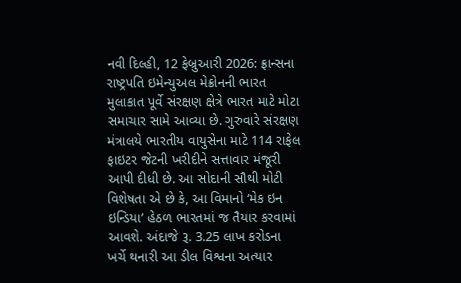નવી દિલ્હી, 12 ફેબ્રુઆરી 2026: ફ્રાન્સના રાષ્ટ્રપતિ ઇમેન્યુઅલ મેક્રોનની ભારત મુલાકાત પૂર્વે સંરક્ષણ ક્ષેત્રે ભારત માટે મોટા સમાચાર સામે આવ્યા છે. ગુરુવારે સંરક્ષણ મંત્રાલયે ભારતીય વાયુસેના માટે 114 રાફેલ ફાઇટર જેટની ખરીદીને સત્તાવાર મંજૂરી આપી દીધી છે. આ સોદાની સૌથી મોટી વિશેષતા એ છે કે, આ વિમાનો ‘મેક ઇન ઇન્ડિયા’ હેઠળ ભારતમાં જ તૈયાર કરવામાં આવશે. અંદાજે રૂ. 3.25 લાખ કરોડના ખર્ચે થનારી આ ડીલ વિશ્વના અત્યાર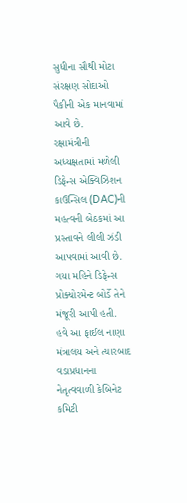સુધીના સૌથી મોટા સંરક્ષણ સોદાઓ પૈકીની એક માનવામાં આવે છે.
રક્ષામંત્રીની અધ્યક્ષતામાં મળેલી ડિફેન્સ એક્વિઝિશન કાઉન્સિલ (DAC)ની મહત્વની બેઠકમાં આ પ્રસ્તાવને લીલી ઝંડી આપવામાં આવી છે. ગયા મહિને ડિફેન્સ પ્રોક્યોરમેન્ટ બોર્ડે તેને મંજૂરી આપી હતી. હવે આ ફાઈલ નાણા મંત્રાલય અને ત્યારબાદ વડાપ્રધાનના નેતૃત્વવાળી કેબિનેટ કમિટી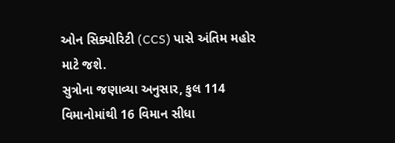ઓન સિક્યોરિટી (CCS) પાસે અંતિમ મહોર માટે જશે.
સુત્રોના જણાવ્યા અનુસાર, કુલ 114 વિમાનોમાંથી 16 વિમાન સીધા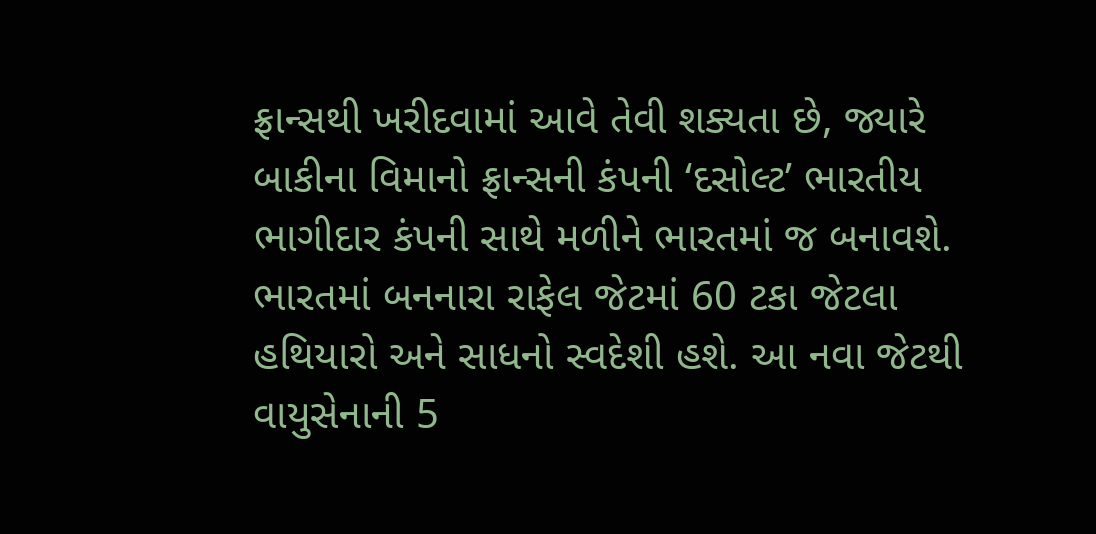ફ્રાન્સથી ખરીદવામાં આવે તેવી શક્યતા છે, જ્યારે બાકીના વિમાનો ફ્રાન્સની કંપની ‘દસોલ્ટ’ ભારતીય ભાગીદાર કંપની સાથે મળીને ભારતમાં જ બનાવશે. ભારતમાં બનનારા રાફેલ જેટમાં 60 ટકા જેટલા હથિયારો અને સાધનો સ્વદેશી હશે. આ નવા જેટથી વાયુસેનાની 5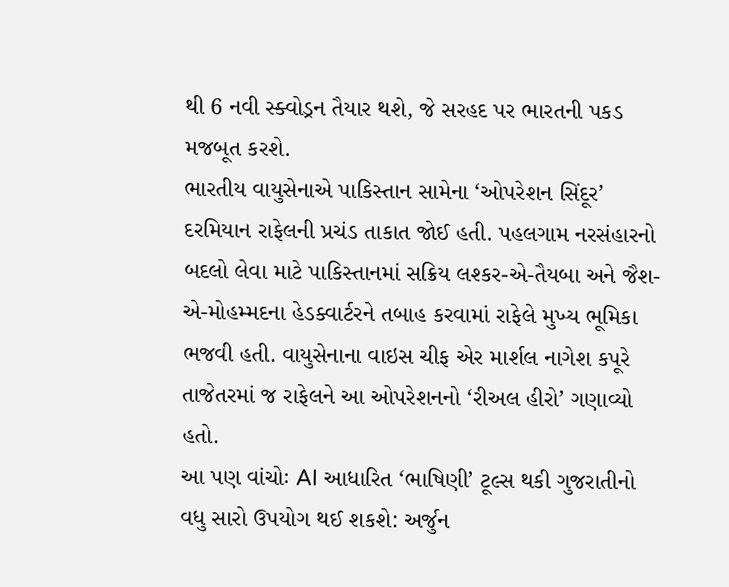થી 6 નવી સ્ક્વોડ્રન તૈયાર થશે, જે સરહદ પર ભારતની પકડ મજબૂત કરશે.
ભારતીય વાયુસેનાએ પાકિસ્તાન સામેના ‘ઓપરેશન સિંદૂર’ દરમિયાન રાફેલની પ્રચંડ તાકાત જોઈ હતી. પહલગામ નરસંહારનો બદલો લેવા માટે પાકિસ્તાનમાં સક્રિય લશ્કર-એ-તૈયબા અને જૈશ-એ-મોહમ્મદના હેડક્વાર્ટરને તબાહ કરવામાં રાફેલે મુખ્ય ભૂમિકા ભજવી હતી. વાયુસેનાના વાઇસ ચીફ એર માર્શલ નાગેશ કપૂરે તાજેતરમાં જ રાફેલને આ ઓપરેશનનો ‘રીઅલ હીરો’ ગણાવ્યો હતો.
આ પણ વાંચોઃ AI આધારિત ‘ભાષિણી’ ટૂલ્સ થકી ગુજરાતીનો વધુ સારો ઉપયોગ થઈ શકશે: અર્જુન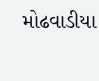મોઢવાડીયા